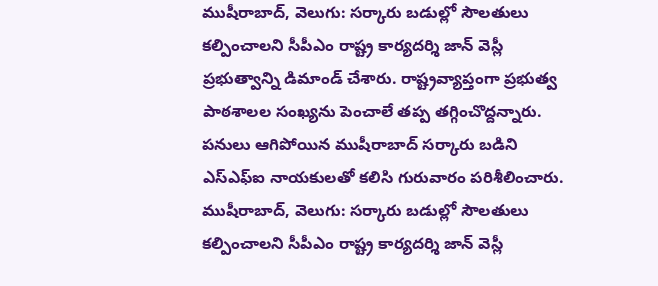ముషీరాబాద్, వెలుగు: సర్కారు బడుల్లో సౌలతులు కల్పించాలని సీపీఎం రాష్ట్ర కార్యదర్శి జాన్ వెస్లీ ప్రభుత్వాన్ని డిమాండ్ చేశారు. రాష్ట్రవ్యాప్తంగా ప్రభుత్వ పాఠశాలల సంఖ్యను పెంచాలే తప్ప తగ్గించొద్దన్నారు. పనులు ఆగిపోయిన ముషీరాబాద్ సర్కారు బడిని ఎస్ఎఫ్ఐ నాయకులతో కలిసి గురువారం పరిశీలించారు.
ముషీరాబాద్, వెలుగు: సర్కారు బడుల్లో సౌలతులు కల్పించాలని సీపీఎం రాష్ట్ర కార్యదర్శి జాన్ వెస్లీ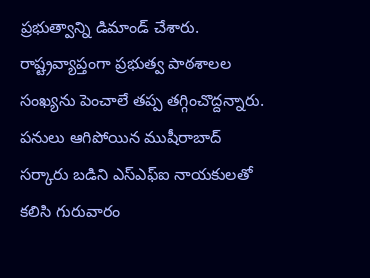ప్రభుత్వాన్ని డిమాండ్ చేశారు. రాష్ట్రవ్యాప్తంగా ప్రభుత్వ పాఠశాలల సంఖ్యను పెంచాలే తప్ప తగ్గించొద్దన్నారు. పనులు ఆగిపోయిన ముషీరాబాద్ సర్కారు బడిని ఎస్ఎఫ్ఐ నాయకులతో కలిసి గురువారం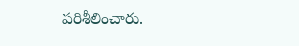పరిశీలించారు.